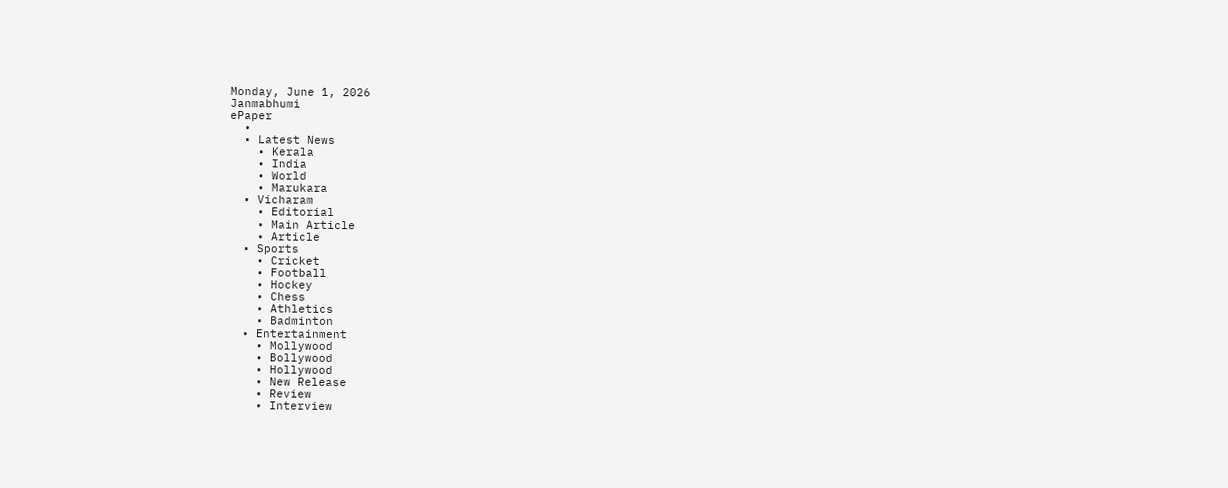Monday, June 1, 2026
Janmabhumi
ePaper
  •
  • Latest News
    • Kerala
    • India
    • World
    • Marukara
  • Vicharam
    • Editorial
    • Main Article
    • Article
  • Sports
    • Cricket
    • Football
    • Hockey
    • Chess
    • Athletics
    • Badminton
  • Entertainment
    • Mollywood
    • Bollywood
    • Hollywood
    • New Release
    • Review
    • Interview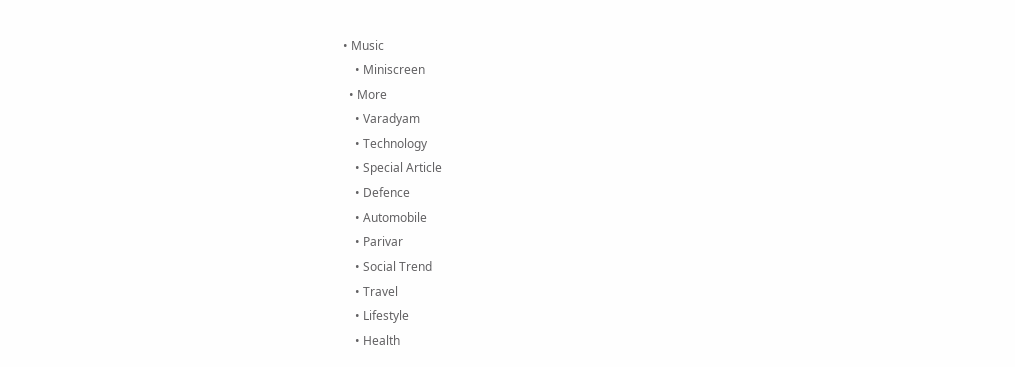• Music
    • Miniscreen
  • More
    • Varadyam
    • Technology
    • Special Article
    • Defence
    • Automobile
    • Parivar
    • Social Trend
    • Travel
    • Lifestyle
    • Health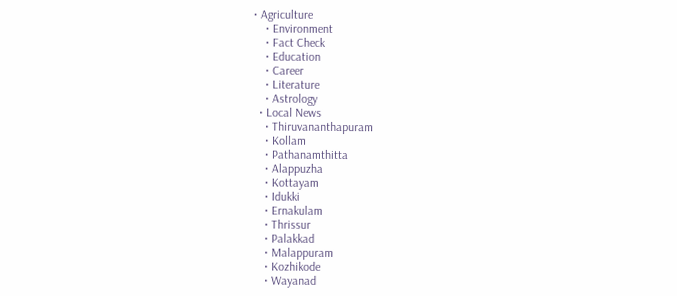• Agriculture
    • Environment
    • Fact Check
    • Education
    • Career
    • Literature
    • Astrology
  • Local News
    • Thiruvananthapuram
    • Kollam
    • Pathanamthitta
    • Alappuzha
    • Kottayam
    • Idukki
    • Ernakulam
    • Thrissur
    • Palakkad
    • Malappuram
    • Kozhikode
    • Wayanad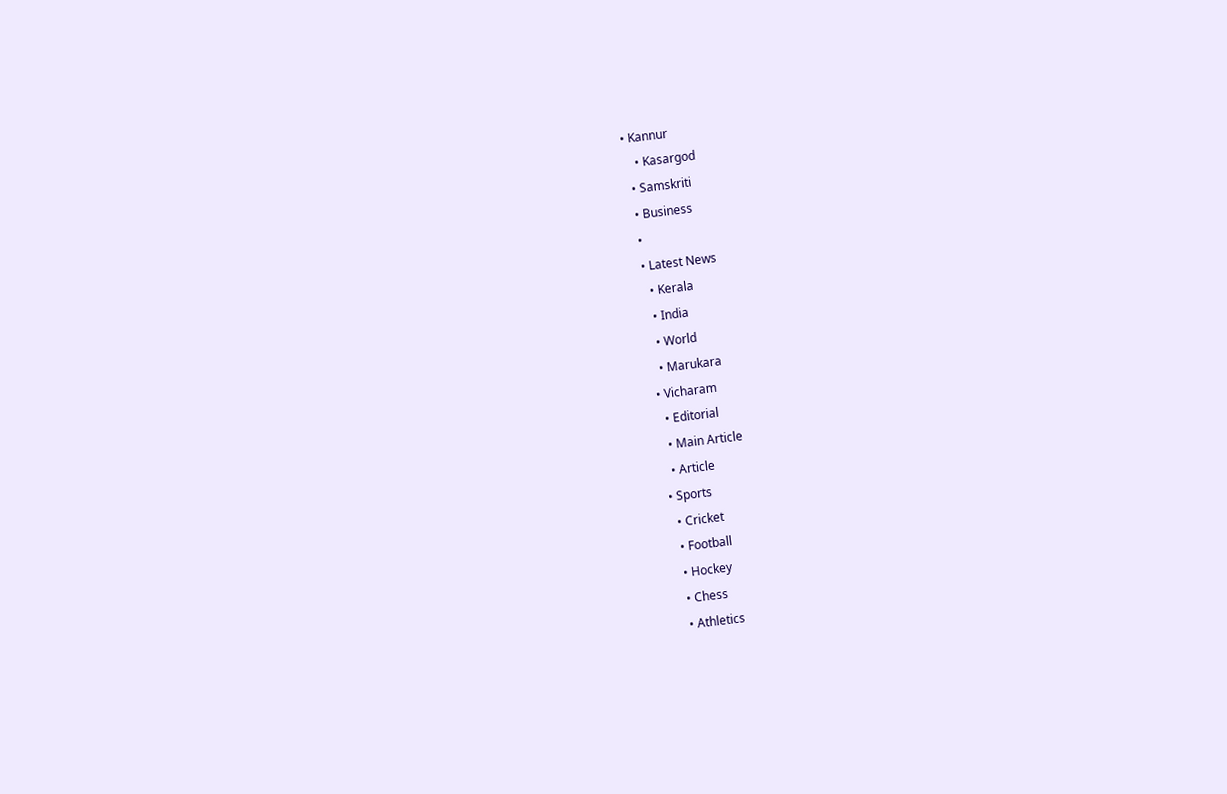• Kannur
    • Kasargod
  • Samskriti
  • Business
  •
  • Latest News
    • Kerala
    • India
    • World
    • Marukara
  • Vicharam
    • Editorial
    • Main Article
    • Article
  • Sports
    • Cricket
    • Football
    • Hockey
    • Chess
    • Athletics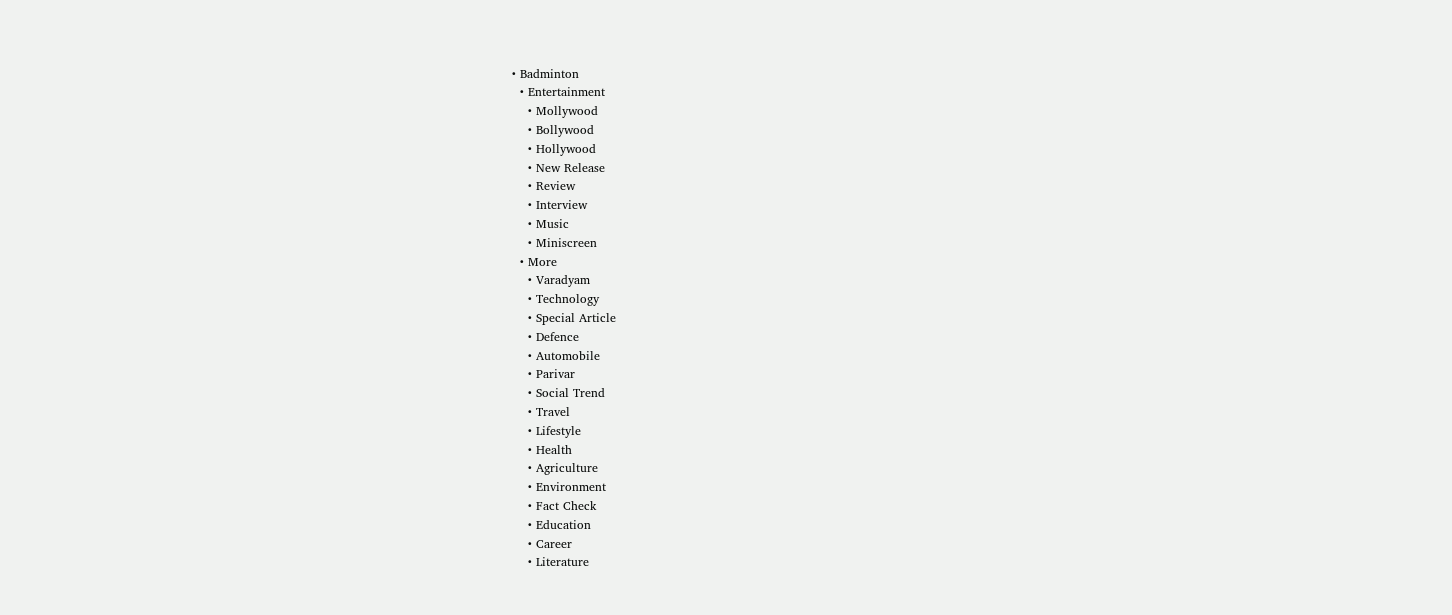• Badminton
  • Entertainment
    • Mollywood
    • Bollywood
    • Hollywood
    • New Release
    • Review
    • Interview
    • Music
    • Miniscreen
  • More
    • Varadyam
    • Technology
    • Special Article
    • Defence
    • Automobile
    • Parivar
    • Social Trend
    • Travel
    • Lifestyle
    • Health
    • Agriculture
    • Environment
    • Fact Check
    • Education
    • Career
    • Literature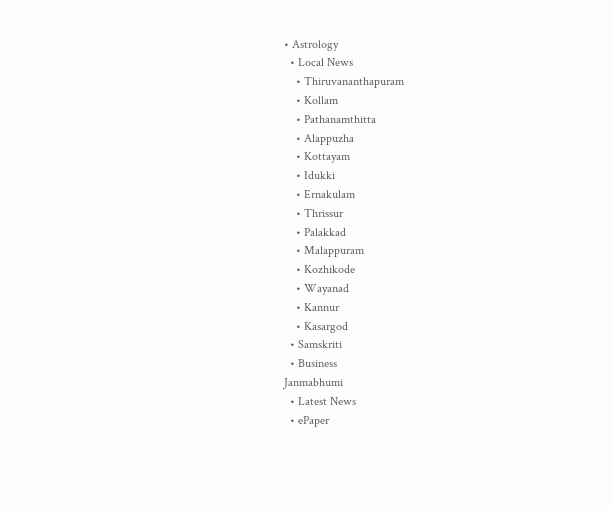• Astrology
  • Local News
    • Thiruvananthapuram
    • Kollam
    • Pathanamthitta
    • Alappuzha
    • Kottayam
    • Idukki
    • Ernakulam
    • Thrissur
    • Palakkad
    • Malappuram
    • Kozhikode
    • Wayanad
    • Kannur
    • Kasargod
  • Samskriti
  • Business
Janmabhumi
  • Latest News
  • ePaper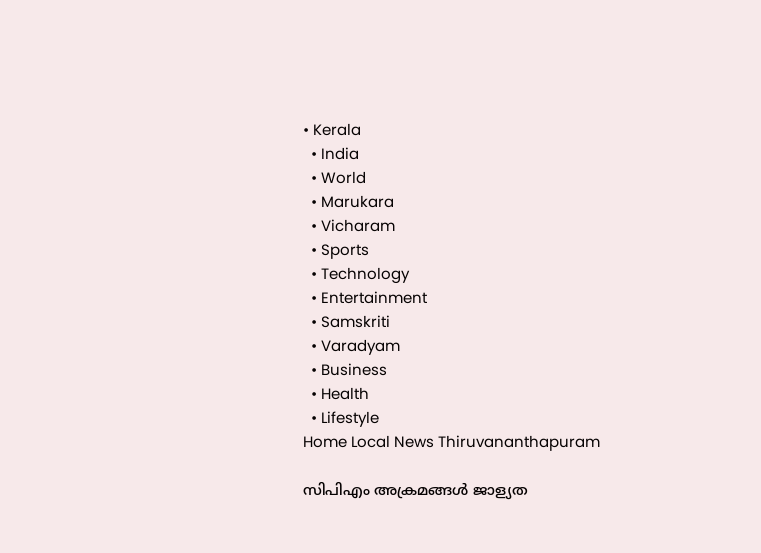• Kerala
  • India
  • World
  • Marukara
  • Vicharam
  • Sports
  • Technology
  • Entertainment
  • Samskriti
  • Varadyam
  • Business
  • Health
  • Lifestyle
Home Local News Thiruvananthapuram

സിപിഎം അക്രമങ്ങള്‍ ജാള്യത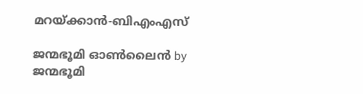മറയ്‌ക്കാന്‍-ബിഎംഎസ്

ജന്മഭൂമി ഓണ്‍ലൈന്‍ by ജന്മഭൂമി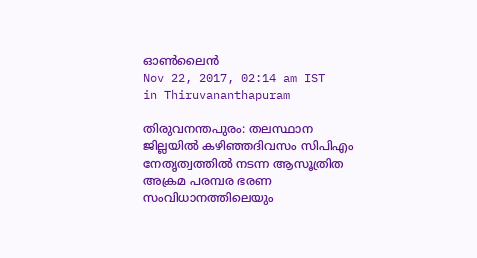ഓണ്‍ലൈന്‍
Nov 22, 2017, 02:14 am IST
in Thiruvananthapuram

തിരുവനന്തപുരം: തലസ്ഥാന ജില്ലയില്‍ കഴിഞ്ഞദിവസം സിപിഎം നേതൃത്വത്തില്‍ നടന്ന ആസൂത്രിത അക്രമ പരമ്പര ഭരണ സംവിധാനത്തിലെയും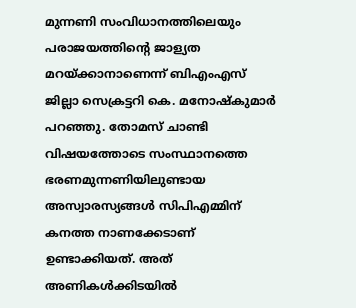മുന്നണി സംവിധാനത്തിലെയും പരാജയത്തിന്റെ ജാള്യത മറയ്‌ക്കാനാണെന്ന് ബിഎംഎസ് ജില്ലാ സെക്രട്ടറി കെ. മനോഷ്‌കുമാര്‍ പറഞ്ഞു. തോമസ് ചാണ്ടി വിഷയത്തോടെ സംസ്ഥാനത്തെ ഭരണമുന്നണിയിലുണ്ടായ അസ്വാരസ്യങ്ങള്‍ സിപിഎമ്മിന് കനത്ത നാണക്കേടാണ് ഉണ്ടാക്കിയത്. അത് അണികള്‍ക്കിടയില്‍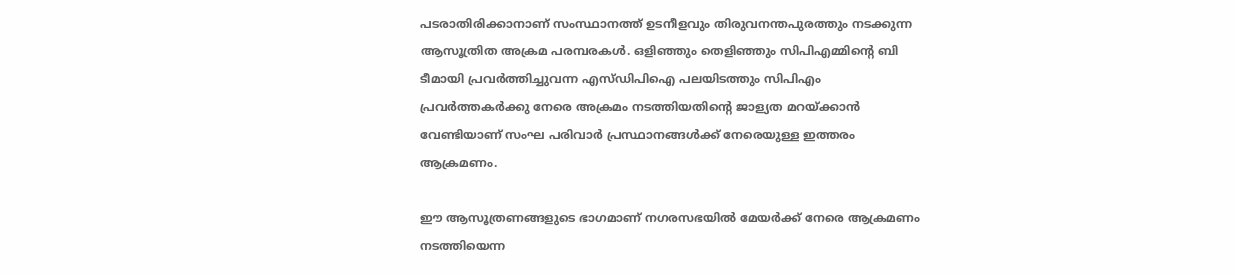പടരാതിരിക്കാനാണ് സംസ്ഥാനത്ത് ഉടനീളവും തിരുവനന്തപുരത്തും നടക്കുന്ന ആസൂത്രിത അക്രമ പരമ്പരകള്‍. ഒളിഞ്ഞും തെളിഞ്ഞും സിപിഎമ്മിന്റെ ബി ടീമായി പ്രവര്‍ത്തിച്ചുവന്ന എസ്ഡിപിഐ പലയിടത്തും സിപിഎം പ്രവര്‍ത്തകര്‍ക്കു നേരെ അക്രമം നടത്തിയതിന്റെ ജാള്യത മറയ്‌ക്കാന്‍ വേണ്ടിയാണ് സംഘ പരിവാര്‍ പ്രസ്ഥാനങ്ങള്‍ക്ക് നേരെയുള്ള ഇത്തരം ആക്രമണം.

ഈ ആസൂത്രണങ്ങളുടെ ഭാഗമാണ് നഗരസഭയില്‍ മേയര്‍ക്ക് നേരെ ആക്രമണം നടത്തിയെന്ന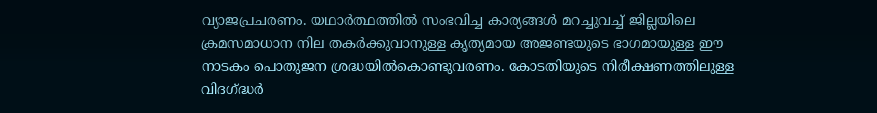വ്യാജപ്രചരണം. യഥാര്‍ത്ഥത്തില്‍ സംഭവിച്ച കാര്യങ്ങള്‍ മറച്ചുവച്ച് ജില്ലയിലെ ക്രമസമാധാന നില തകര്‍ക്കുവാനുള്ള കൃത്യമായ അജണ്ടയുടെ ഭാഗമായുള്ള ഈ നാടകം പൊതുജന ശ്രദ്ധയില്‍കൊണ്ടുവരണം. കോടതിയുടെ നിരീക്ഷണത്തിലുള്ള വിദഗ്‌ദ്ധര്‍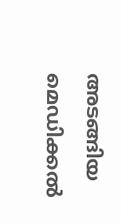അടങ്ങിയ മെഡിക്കല്‍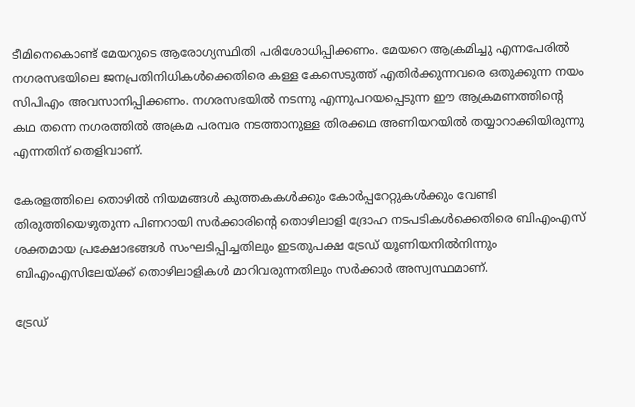ടീമിനെകൊണ്ട് മേയറുടെ ആരോഗ്യസ്ഥിതി പരിശോധിപ്പിക്കണം. മേയറെ ആക്രമിച്ചു എന്നപേരില്‍ നഗരസഭയിലെ ജനപ്രതിനിധികള്‍ക്കെതിരെ കള്ള കേസെടുത്ത് എതിര്‍ക്കുന്നവരെ ഒതുക്കുന്ന നയം സിപിഎം അവസാനിപ്പിക്കണം. നഗരസഭയില്‍ നടന്നു എന്നുപറയപ്പെടുന്ന ഈ ആക്രമണത്തിന്റെ കഥ തന്നെ നഗരത്തില്‍ അക്രമ പരമ്പര നടത്താനുള്ള തിരക്കഥ അണിയറയില്‍ തയ്യാറാക്കിയിരുന്നു എന്നതിന് തെളിവാണ്.

കേരളത്തിലെ തൊഴില്‍ നിയമങ്ങള്‍ കുത്തകകള്‍ക്കും കോര്‍പ്പറേറ്റുകള്‍ക്കും വേണ്ടി തിരുത്തിയെഴുതുന്ന പിണറായി സര്‍ക്കാരിന്റെ തൊഴിലാളി ദ്രോഹ നടപടികള്‍ക്കെതിരെ ബിഎംഎസ് ശക്തമായ പ്രക്ഷോഭങ്ങള്‍ സംഘടിപ്പിച്ചതിലും ഇടതുപക്ഷ ട്രേഡ് യൂണിയനില്‍നിന്നും ബിഎംഎസിലേയ്‌ക്ക് തൊഴിലാളികള്‍ മാറിവരുന്നതിലും സര്‍ക്കാര്‍ അസ്വസ്ഥമാണ്.

ട്രേഡ്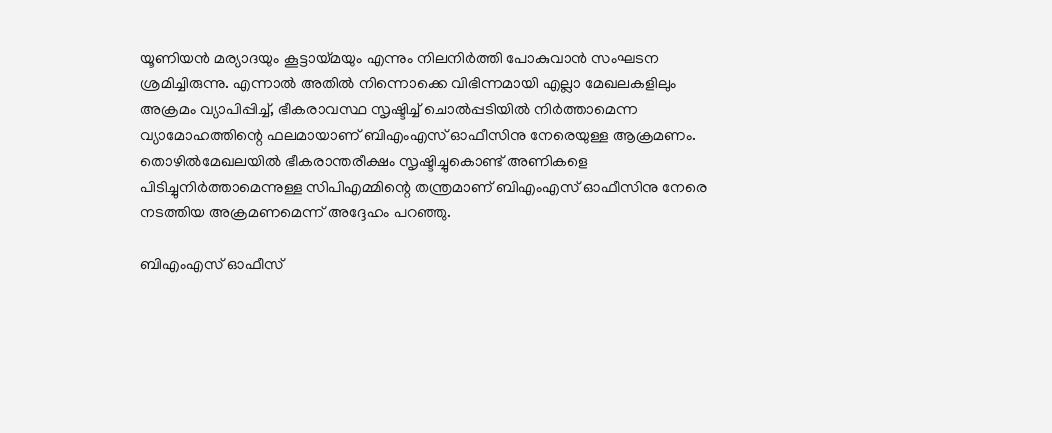യൂണിയന്‍ മര്യാദയും കൂട്ടായ്‌മയും എന്നും നിലനിര്‍ത്തി പോകുവാന്‍ സംഘടന ശ്രമിച്ചിരുന്നു. എന്നാല്‍ അതില്‍ നിന്നൊക്കെ വിഭിന്നമായി എല്ലാ മേഖലകളിലും അക്രമം വ്യാപിപ്പിച്ച്, ഭീകരാവസ്ഥ സൃഷ്ടിച്ച് ചൊല്‍പ്പടിയില്‍ നിര്‍ത്താമെന്ന വ്യാമോഹത്തിന്റെ ഫലമായാണ് ബിഎംഎസ് ഓഫീസിനു നേരെയുള്ള ആക്രമണം. തൊഴില്‍മേഖലയില്‍ ഭീകരാന്തരീക്ഷം സൃഷ്ടിച്ചുകൊണ്ട് അണികളെ പിടിച്ചുനിര്‍ത്താമെന്നുള്ള സിപിഎമ്മിന്റെ തന്ത്രമാണ് ബിഎംഎസ് ഓഫീസിനു നേരെ നടത്തിയ അക്രമണമെന്ന് അദ്ദേഹം പറഞ്ഞു.

ബിഎംഎസ് ഓഫീസ്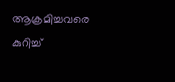ആക്രമിച്ചവരെ കുറിച്ച്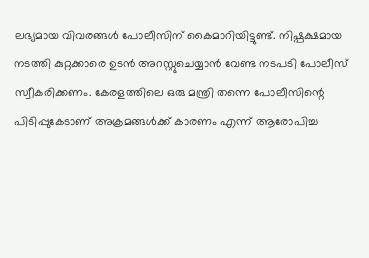ലഭ്യമായ വിവരങ്ങള്‍ പോലീസിന് കൈമാറിയിട്ടുണ്ട്. നിഷ്പക്ഷമായ നടത്തി കുറ്റക്കാരെ ഉടന്‍ അറസ്റ്റുചെയ്യാന്‍ വേണ്ട നടപടി പോലീസ് സ്വീകരിക്കണം. കേരളത്തിലെ ഒരു മന്ത്രി തന്നെ പോലീസിന്റെ പിടിപ്പുകേടാണ് അക്രമങ്ങള്‍ക്ക് കാരണം എന്ന് ആരോപിച്ച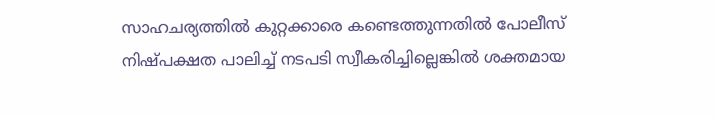സാഹചര്യത്തില്‍ കുറ്റക്കാരെ കണ്ടെത്തുന്നതില്‍ പോലീസ് നിഷ്പക്ഷത പാലിച്ച് നടപടി സ്വീകരിച്ചില്ലെങ്കില്‍ ശക്തമായ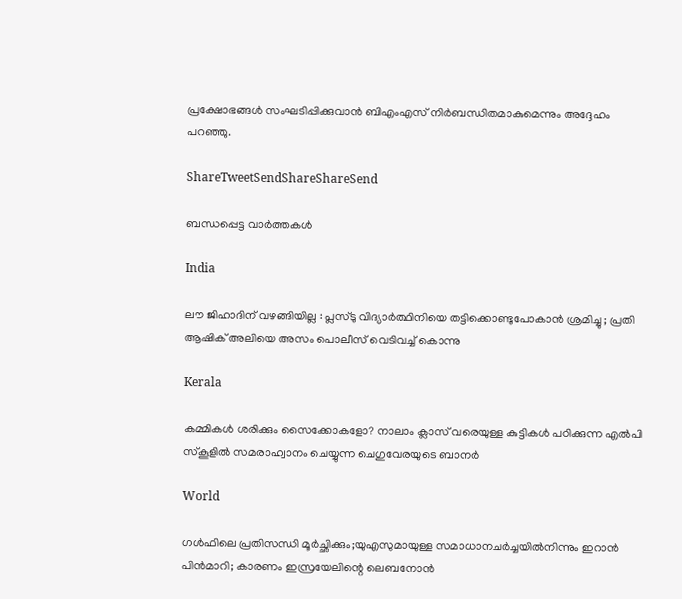പ്രക്ഷോഭങ്ങള്‍ സംഘടിപ്പിക്കുവാന്‍ ബിഎംഎസ് നിര്‍ബന്ധിതമാകുമെന്നും അദ്ദേഹം പറഞ്ഞു.

ShareTweetSendShareShareSend

ബന്ധപ്പെട്ട വാര്‍ത്തകള്‍

India

ലൗ ജിഹാദിന് വഴങ്ങിയില്ല : പ്ലസ്ടു വിദ്യാർത്ഥിനിയെ തട്ടിക്കൊണ്ടുപോകാൻ ശ്രമിച്ചു ; പ്രതി ആഷിക് അലിയെ അസം പൊലീസ് വെടിവച്ച് കൊന്നു

Kerala

കമ്മികൾ ശരിക്കും സൈക്കോകളോ? നാലാം ക്ലാസ് വരെയുള്ള കുട്ടികള്‍ പഠിക്കുന്ന എല്‍പി സ്കൂളില്‍ സമരാഹ്വാനം ചെയ്യുന്ന ചെഗുവേരയുടെ ബാനര്‍

World

ഗള്‍ഫിലെ പ്രതിസന്ധി മൂര്‍ച്ഛിക്കും;യുഎസുമായുള്ള സമാധാനചര്‍ച്ചയില്‍നിന്നും ഇറാന്‍ പിന്‍മാറി; കാരണം ഇസ്രയേലിന്റെ ലെബനോന്‍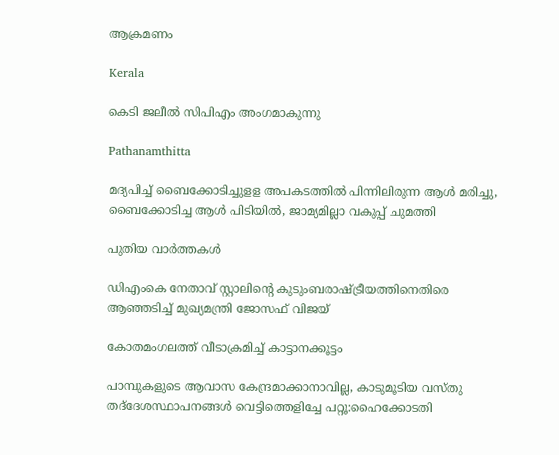ആക്രമണം

Kerala

കെടി ജലീല്‍ സിപിഎം അംഗമാകുന്നു

Pathanamthitta

മദ്യപിച്ച് ബൈക്കോടിച്ചുളള അപകടത്തില്‍ പിന്നിലിരുന്ന ആള്‍ മരിച്ചു, ബൈക്കോടിച്ച ആള്‍ പിടിയില്‍, ജാമ്യമില്ലാ വകുപ്പ് ചുമത്തി

പുതിയ വാര്‍ത്തകള്‍

ഡിഎംകെ നേതാവ് സ്റ്റാലിന്റെ കുടുംബരാഷ്‌ട്രീയത്തിനെതിരെ ആഞ്ഞടിച്ച് മുഖ്യമന്ത്രി ജോസഫ് വിജയ്

കോതമംഗലത്ത് വീടാക്രമിച്ച് കാട്ടാനക്കൂട്ടം

പാമ്പുകളുടെ ആവാസ കേന്ദ്രമാക്കാനാവില്ല, കാടുമൂടിയ വസ്തു തദ്‌ദേശസ്ഥാപനങ്ങള്‍ വെട്ടിത്തെളിച്ചേ പറ്റൂ:ഹൈക്കോടതി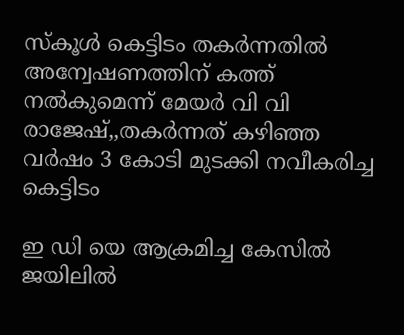സ്‌കൂള്‍ കെട്ടിടം തകര്‍ന്നതില്‍ അന്വേഷണത്തിന് കത്ത് നല്‍കുമെന്ന് മേയര്‍ വി വി രാജേഷ്,,തകര്‍ന്നത് കഴിഞ്ഞ വര്‍ഷം 3 കോടി മുടക്കി നവീകരിച്ച കെട്ടിടം

ഇ ഡി യെ ആക്രമിച്ച കേസിൽ ജയിലിൽ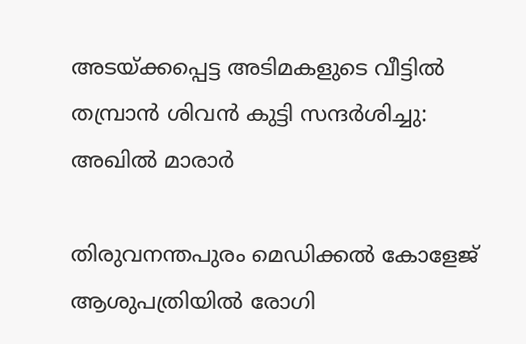അടയ്‌ക്കപ്പെട്ട അടിമകളുടെ വീട്ടിൽ തമ്പ്രാൻ ശിവൻ കുട്ടി സന്ദർശിച്ചു: അഖില്‍ മാരാര്‍

തിരുവനന്തപുരം മെഡിക്കല്‍ കോളേജ് ആശുപത്രിയില്‍ രോഗി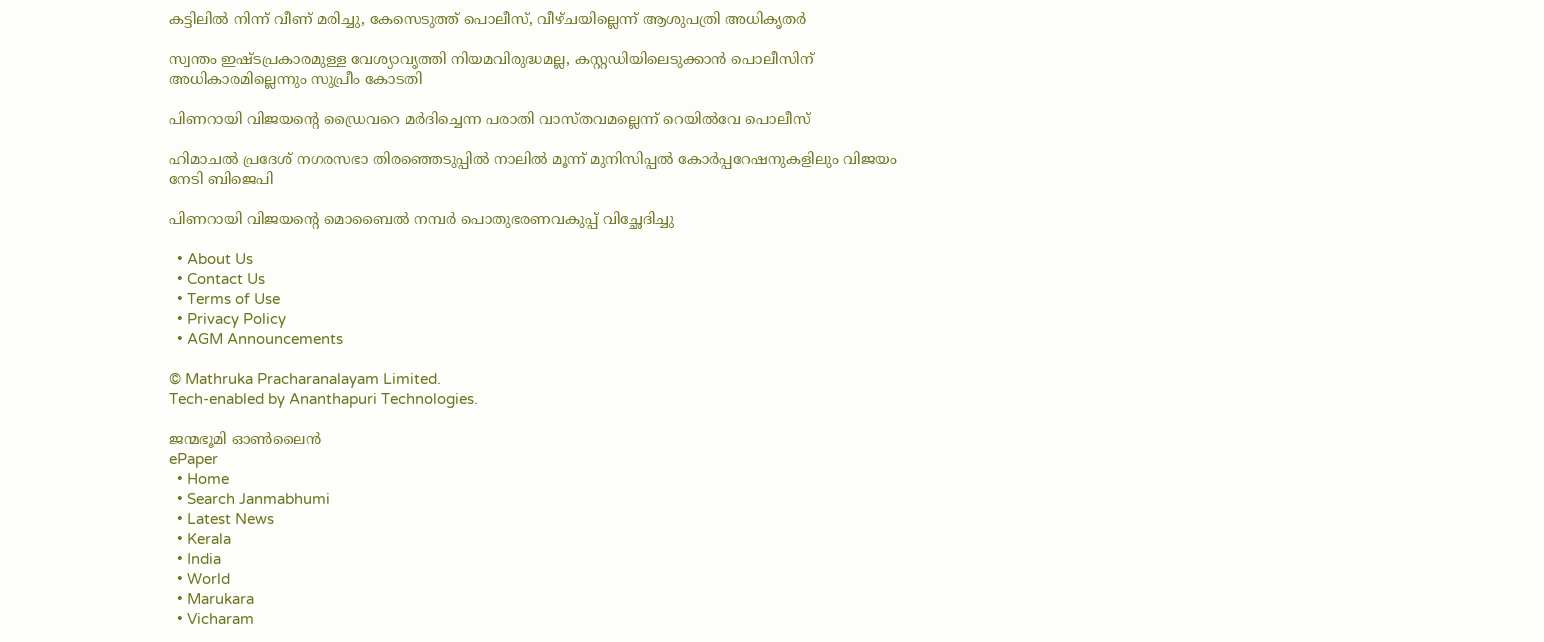കട്ടിലില്‍ നിന്ന് വീണ് മരിച്ചു, കേസെടുത്ത് പൊലീസ്, വീഴ്ചയില്ലെന്ന് ആശുപത്രി അധികൃതര്‍

സ്വന്തം ഇഷ്ടപ്രകാരമുള്ള വേശ്യാവൃത്തി നിയമവിരുദ്ധമല്ല, കസ്റ്റഡിയിലെടുക്കാന്‍ പൊലീസിന് അധികാരമില്ലെന്നും സുപ്രീം കോടതി

പിണറായി വിജയന്റെ ഡ്രൈവറെ മര്‍ദിച്ചെന്ന പരാതി വാസ്തവമല്ലെന്ന് റെയില്‍വേ പൊലീസ്

ഹിമാചൽ പ്രദേശ് നഗരസഭാ തിരഞ്ഞെടുപ്പിൽ നാലില്‍ മൂന്ന് മുനിസിപ്പൽ കോർപ്പറേഷനുകളിലും വിജയം നേടി ബിജെപി

പിണറായി വിജയന്റെ മൊബൈല്‍ നമ്പര്‍ പൊതുഭരണവകുപ്പ് വിച്ഛേദിച്ചു

  • About Us
  • Contact Us
  • Terms of Use
  • Privacy Policy
  • AGM Announcements

© Mathruka Pracharanalayam Limited.
Tech-enabled by Ananthapuri Technologies.

ജന്മഭൂമി ഓണ്‍ലൈന്‍
ePaper
  • Home
  • Search Janmabhumi
  • Latest News
  • Kerala
  • India
  • World
  • Marukara
  • Vicharam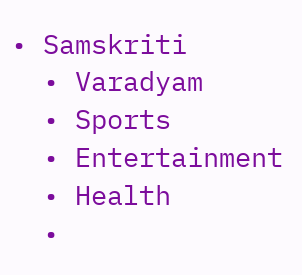• Samskriti
  • Varadyam
  • Sports
  • Entertainment
  • Health
  •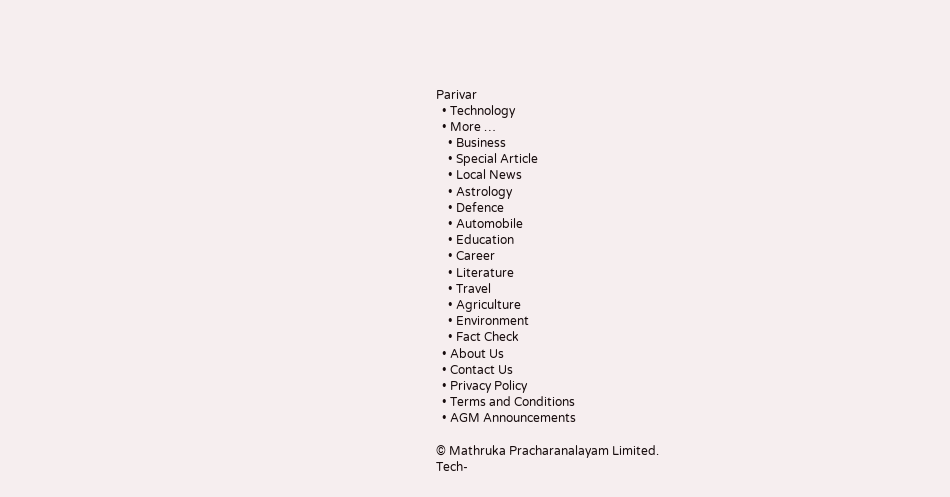Parivar
  • Technology
  • More …
    • Business
    • Special Article
    • Local News
    • Astrology
    • Defence
    • Automobile
    • Education
    • Career
    • Literature
    • Travel
    • Agriculture
    • Environment
    • Fact Check
  • About Us
  • Contact Us
  • Privacy Policy
  • Terms and Conditions
  • AGM Announcements

© Mathruka Pracharanalayam Limited.
Tech-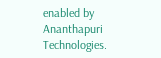enabled by Ananthapuri Technologies.